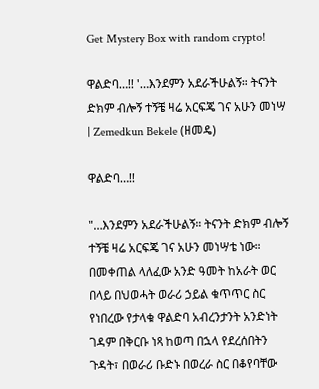Get Mystery Box with random crypto!

ዋልድባ…!! '…እንደምን አደራችሁልኝ። ትናንት ድክም ብሎኝ ተኝቼ ዛሬ አርፍጄ ገና አሁን መነሣ | Zemedkun Bekele (ዘመዴ)

ዋልድባ…!!

"…እንደምን አደራችሁልኝ። ትናንት ድክም ብሎኝ ተኝቼ ዛሬ አርፍጄ ገና አሁን መነሣቴ ነው። በመቀጠል ላለፈው አንድ ዓመት ከአራት ወር በላይ በህወሓት ወራሪ ኃይል ቁጥጥር ስር የነበረው የታላቁ ዋልድባ አብረንታንት አንድነት ገዳም በቅርቡ ነጻ ከወጣ በኋላ የደረሰበትን ጉዳት፣ በወራሪ ቡድኑ በወረራ ስር በቆየባቸው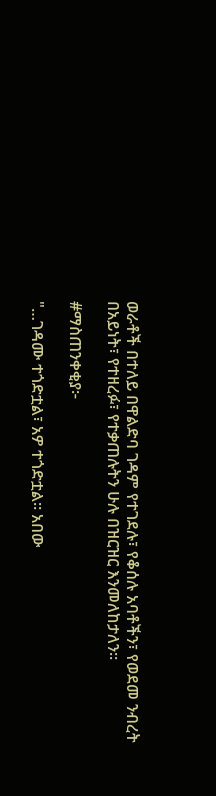ወራቶች በተለይ በዋልድባ ገዳም የተገደሉ፣ የቆሰሉ አባቶችን፣ የወደመ ንብረት በአይነት፣ የተዘረፉ፣ የተቃጠሉትን ሁሉ በዝርዝር እንመለከታለን።

#ማስጠንቀቂያ፦

"…ገዳሙ ተጎድቷል፣ አዎ ተጎድቷል። አበው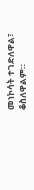መነኮሳት ተገድለዋል፣ ቆስለዋልም።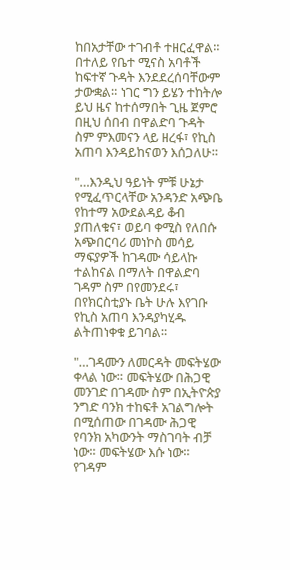ከበአታቸው ተገብቶ ተዘርፈዋል። በተለይ የቤተ ሚናስ አባቶች ከፍተኛ ጉዳት እንደደረሰባቸውም ታውቋል። ነገር ግን ይሄን ተከትሎ ይህ ዜና ከተሰማበት ጊዜ ጀምሮ በዚህ ሰበብ በዋልድባ ጉዳት ስም ምእመናን ላይ ዘረፋ፣ የኪስ አጠባ እንዳይከናወን እሰጋለሁ።

"…እንዲህ ዓይነት ምቹ ሁኔታ የሚፈጥርላቸው አንዳንድ አጭቤ የከተማ አውደልዳይ ቆብ ያጠለቁና፣ ወይባ ቀሚስ የለበሱ አጭበርባሪ መነኮስ መሳይ ማፍያዎች ከገዳሙ ሳይላኩ ተልከናል በማለት በዋልድባ ገዳም ስም በየመንደሩ፣ በየክርስቲያኑ ቤት ሁሉ እየገቡ የኪስ አጠባ እንዳያካሂዱ ልትጠነቀቁ ይገባል።

"…ገዳሙን ለመርዳት መፍትሄው ቀላል ነው። መፍትሄው በሕጋዊ መንገድ በገዳሙ ስም በኢትዮጵያ ንግድ ባንክ ተከፍቶ አገልግሎት በሚሰጠው በገዳሙ ሕጋዊ የባንክ አካውንት ማስገባት ብቻ ነው። መፍትሄው እሱ ነው። የገዳም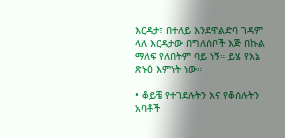እርዳታ፣ በተለይ እንደዋልድባ ገዳም ላለ እርዳታው በግለሰቦች እጅ በኩል ማለፍ የለበትም ባይ ነኝ። ይሄ የእኔ ጽኑዕ እምነት ነው።

• ቆይቼ የተገደሉትን እና የቆሰሉትን አባቶች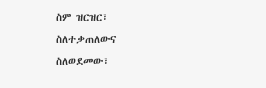ስም ዝርዝር፣ ስለተቃጠለውና ስለወደመው፣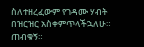ስለተዘረፈውም የገዳሙ ሃብት በዝርዝር አስቀምጥላችኋለሁ። ጠብቁኝ።